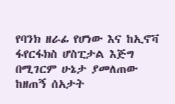የባንክ ዘራፊ የሆነው እና ከኢኖቫ ፋየርፋክስ ሆስፒታል እጅግ በሚገርም ሁኔታ ያመለጠው ከዘጠኝ ሰአታት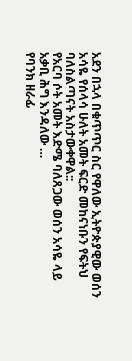አደን በኋላ በቁጥጥር ስር የዋለው ኢትዮጵያዊው ወሰን አሳዬ የሰላሳ ሁለት አመት ፍርድ መከናነቡን የፍትህ ባለስልጣናት አስታውቀዋል::
የአርባ ሶት አመት እድሜ ባለጸጋው ወሰን አሳዬ ላይ አቃቢ ሕግ እንዳለው …
የባንክ ዘራፊ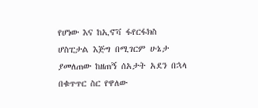የሆነው እና ከኢኖቫ ፋየርፋክስ ሆስፒታል እጅግ በሚገርም ሁኔታ ያመለጠው ከዘጠኝ ሰአታት አደን በኋላ በቁጥጥር ስር የዋለው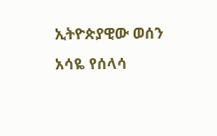ኢትዮጵያዊው ወሰን አሳዬ የሰላሳ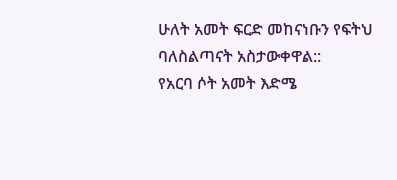ሁለት አመት ፍርድ መከናነቡን የፍትህ ባለስልጣናት አስታውቀዋል::
የአርባ ሶት አመት እድሜ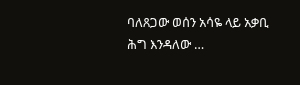ባለጸጋው ወሰን አሳዬ ላይ አቃቢ ሕግ እንዳለው …